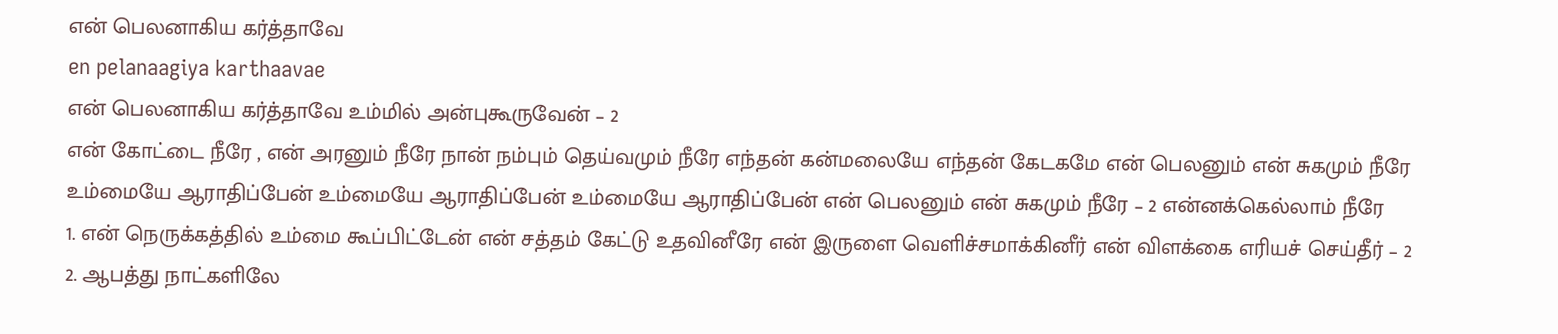என் பெலனாகிய கர்த்தாவே
en pelanaagiya karthaavae
என் பெலனாகிய கர்த்தாவே உம்மில் அன்புகூருவேன் – 2
என் கோட்டை நீரே , என் அரனும் நீரே நான் நம்பும் தெய்வமும் நீரே எந்தன் கன்மலையே எந்தன் கேடகமே என் பெலனும் என் சுகமும் நீரே
உம்மையே ஆராதிப்பேன் உம்மையே ஆராதிப்பேன் உம்மையே ஆராதிப்பேன் என் பெலனும் என் சுகமும் நீரே – 2 என்னக்கெல்லாம் நீரே
1. என் நெருக்கத்தில் உம்மை கூப்பிட்டேன் என் சத்தம் கேட்டு உதவினீரே என் இருளை வெளிச்சமாக்கினீர் என் விளக்கை எரியச் செய்தீர் – 2
2. ஆபத்து நாட்களிலே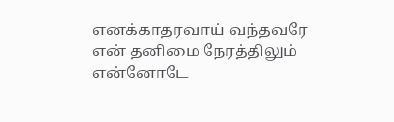எனக்காதரவாய் வந்தவரே என் தனிமை நேரத்திலும் என்னோடே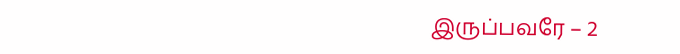இருப்பவரே – 2